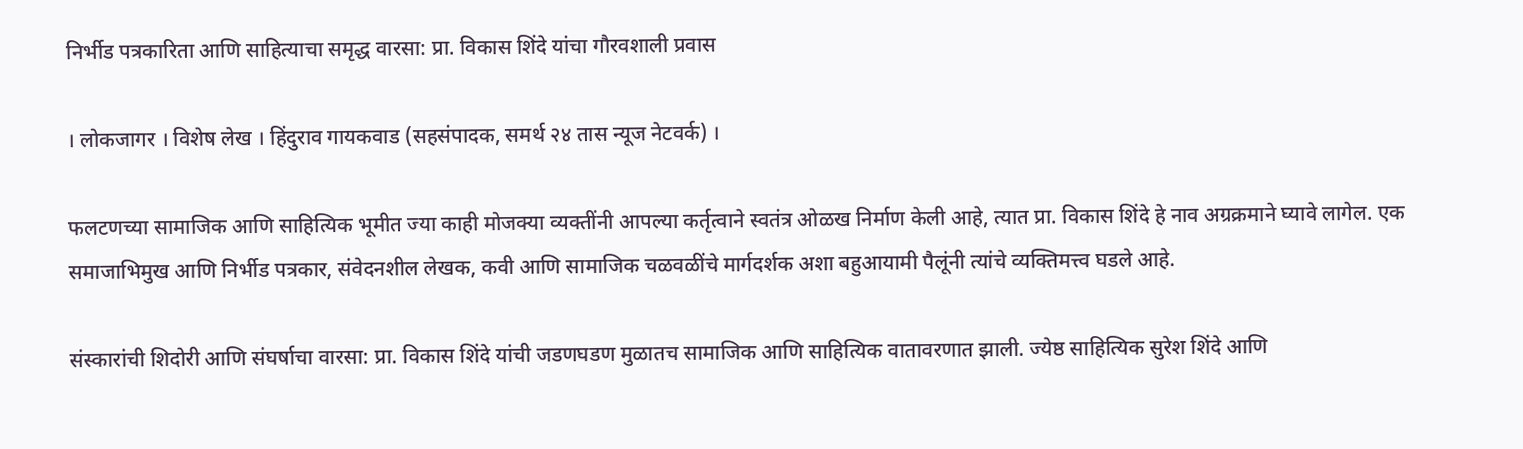निर्भीड पत्रकारिता आणि साहित्याचा समृद्ध वारसा: प्रा. विकास शिंदे यांचा गौरवशाली प्रवास

। लोकजागर । विशेष लेख । हिंदुराव गायकवाड (सहसंपादक, समर्थ २४ तास न्यूज नेटवर्क) ।

फलटणच्या सामाजिक आणि साहित्यिक भूमीत ज्या काही मोजक्या व्यक्तींनी आपल्या कर्तृत्वाने स्वतंत्र ओळख निर्माण केली आहे, त्यात प्रा. विकास शिंदे हे नाव अग्रक्रमाने घ्यावे लागेल. एक समाजाभिमुख आणि निर्भीड पत्रकार, संवेदनशील लेखक, कवी आणि सामाजिक चळवळींचे मार्गदर्शक अशा बहुआयामी पैलूंनी त्यांचे व्यक्तिमत्त्व घडले आहे.

संस्कारांची शिदोरी आणि संघर्षाचा वारसा: प्रा. विकास शिंदे यांची जडणघडण मुळातच सामाजिक आणि साहित्यिक वातावरणात झाली. ज्येष्ठ साहित्यिक सुरेश शिंदे आणि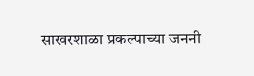साखरशाळा प्रकल्पाच्या जननी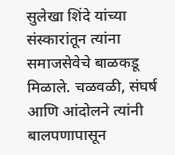सुलेखा शिंदे यांच्या संस्कारांतून त्यांना समाजसेवेचे बाळकडू मिळाले. चळवळी, संघर्ष आणि आंदोलने त्यांनी बालपणापासून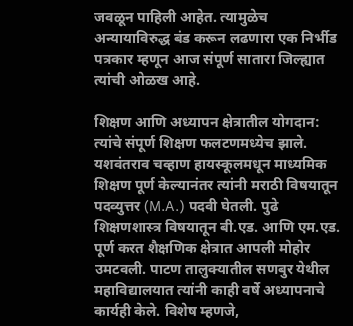जवळून पाहिली आहेत. त्यामुळेच अन्यायाविरुद्ध बंड करून लढणारा एक निर्भीड पत्रकार म्हणून आज संपूर्ण सातारा जिल्ह्यात त्यांची ओळख आहे.

शिक्षण आणि अध्यापन क्षेत्रातील योगदान: त्यांचे संपूर्ण शिक्षण फलटणमध्येच झाले. यशवंतराव चव्हाण हायस्कूलमधून माध्यमिक शिक्षण पूर्ण केल्यानंतर त्यांनी मराठी विषयातून पदव्युत्तर (M.A.) पदवी घेतली. पुढे शिक्षणशास्त्र विषयातून बी.एड. आणि एम.एड. पूर्ण करत शैक्षणिक क्षेत्रात आपली मोहोर उमटवली. पाटण तालुक्यातील सणबुर येथील महाविद्यालयात त्यांनी काही वर्षे अध्यापनाचे कार्यही केले. विशेष म्हणजे,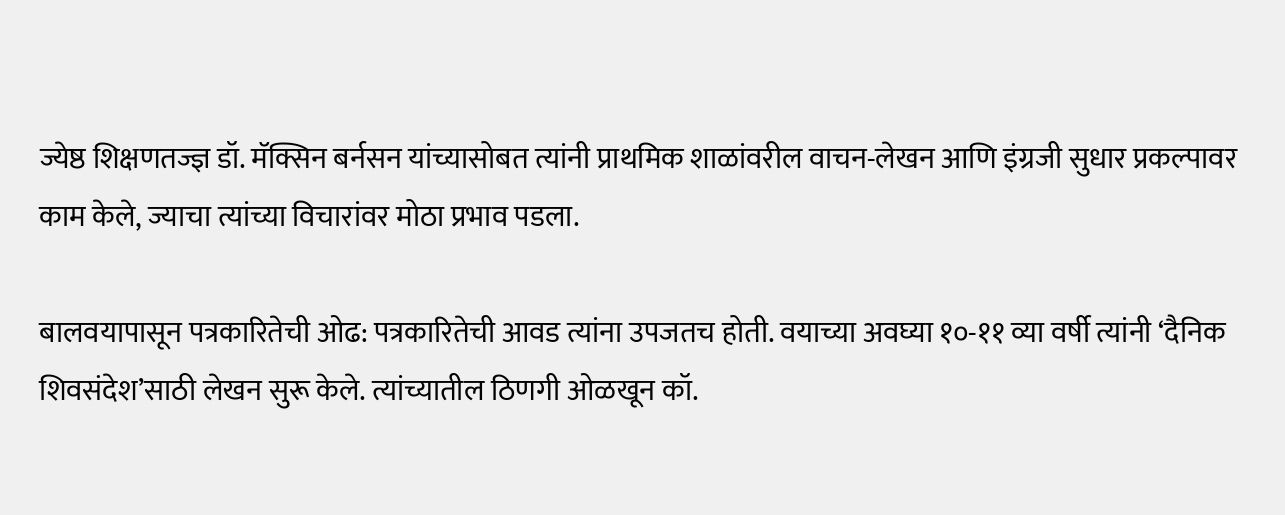ज्येष्ठ शिक्षणतज्ज्ञ डॉ. मॅक्सिन बर्नसन यांच्यासोबत त्यांनी प्राथमिक शाळांवरील वाचन-लेखन आणि इंग्रजी सुधार प्रकल्पावर काम केले, ज्याचा त्यांच्या विचारांवर मोठा प्रभाव पडला.

बालवयापासून पत्रकारितेची ओढ: पत्रकारितेची आवड त्यांना उपजतच होती. वयाच्या अवघ्या १०-११ व्या वर्षी त्यांनी ‘दैनिक शिवसंदेश’साठी लेखन सुरू केले. त्यांच्यातील ठिणगी ओळखून कॉ.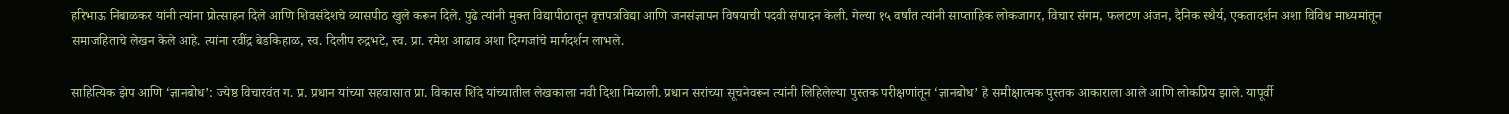हरिभाऊ निंबाळकर यांनी त्यांना प्रोत्साहन दिले आणि शिवसंदेशचे व्यासपीठ खुले करून दिले. पुढे त्यांनी मुक्त विद्यापीठातून वृत्तपत्रविद्या आणि जनसंज्ञापन विषयाची पदवी संपादन केली. गेल्या १५ वर्षांत त्यांनी साप्ताहिक लोकजागर, विचार संगम, फलटण अंजन, दैनिक स्थैर्य, एकतादर्शन अशा विविध माध्यमांतून समाजहिताचे लेखन केले आहे. त्यांना रवींद्र बेडकिहाळ, स्व. दिलीप रुद्रभटे, स्व. प्रा. रमेश आढाव अशा दिग्गजांचे मार्गदर्शन लाभले.

साहित्यिक झेप आणि ‘ज्ञानबोध’: ज्येष्ठ विचारवंत ग. प्र. प्रधान यांच्या सहवासात प्रा. विकास शिंदे यांच्यातील लेखकाला नवी दिशा मिळाली. प्रधान सरांच्या सूचनेवरून त्यांनी लिहिलेल्या पुस्तक परीक्षणांतून ‘ज्ञानबोध’ हे समीक्षात्मक पुस्तक आकाराला आले आणि लोकप्रिय झाले. यापूर्वी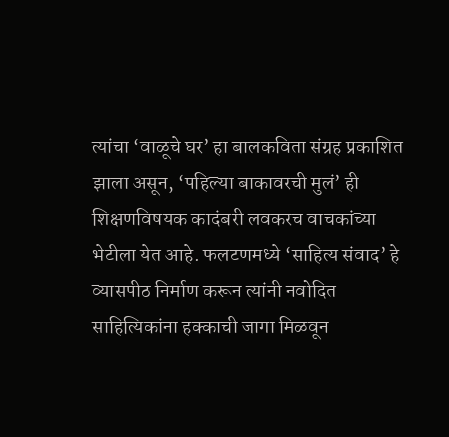त्यांचा ‘वाळूचे घर’ हा बालकविता संग्रह प्रकाशित झाला असून, ‘पहिल्या बाकावरची मुलं’ ही शिक्षणविषयक कादंबरी लवकरच वाचकांच्या भेटीला येत आहे. फलटणमध्ये ‘साहित्य संवाद’ हे व्यासपीठ निर्माण करून त्यांनी नवोदित साहित्यिकांना हक्काची जागा मिळवून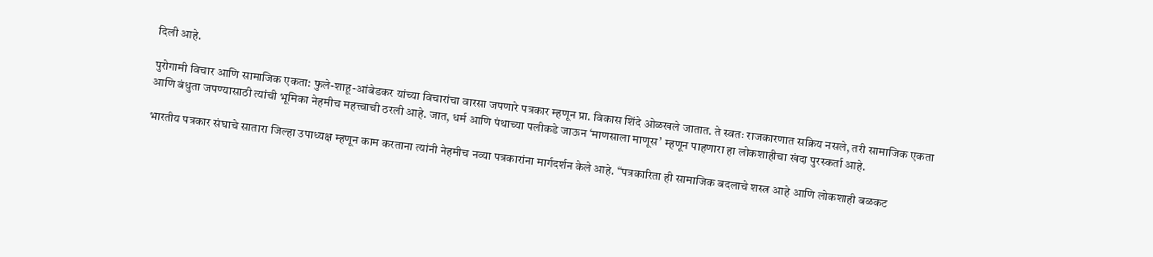दिली आहे.

पुरोगामी विचार आणि सामाजिक एकता: फुले-शाहू-आंबेडकर यांच्या विचारांचा वारसा जपणारे पत्रकार म्हणून प्रा. विकास शिंदे ओळखले जातात. ते स्वतः राजकारणात सक्रिय नसले, तरी सामाजिक एकता आणि बंधुता जपण्यासाठी त्यांची भूमिका नेहमीच महत्त्वाची ठरली आहे. जात, धर्म आणि पंथाच्या पलीकडे जाऊन ‘माणसाला माणूस’ म्हणून पाहणारा हा लोकशाहीचा खंदा पुरस्कर्ता आहे.

भारतीय पत्रकार संघाचे सातारा जिल्हा उपाध्यक्ष म्हणून काम करताना त्यांनी नेहमीच नव्या पत्रकारांना मार्गदर्शन केले आहे. “पत्रकारिता ही सामाजिक बदलाचे शस्त्र आहे आणि लोकशाही बळकट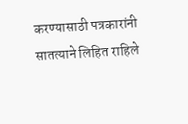करण्यासाठी पत्रकारांनी सातत्याने लिहित राहिले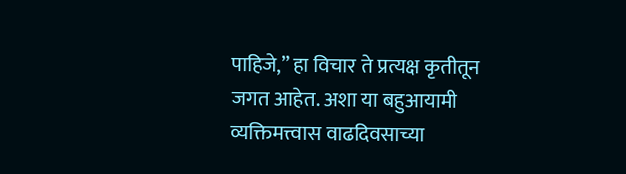पाहिजे,” हा विचार ते प्रत्यक्ष कृतीतून जगत आहेत. अशा या बहुआयामी व्यक्तिमत्त्वास वाढदिवसाच्या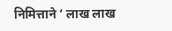निमित्ताने ‘ लाख लाख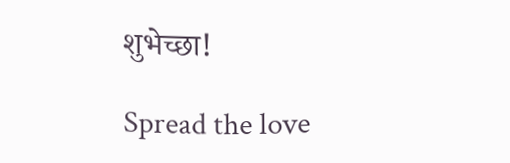शुभेच्छा!

Spread the love